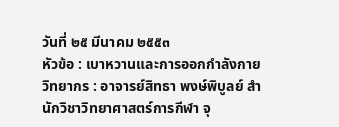วันที่ ๒๕ มีนาคม ๒๕๕๓
หัวข้อ : เบาหวานและการออกกำลังกาย
วิทยากร : อาจารย์สิทธา พงษ์พิบูลย์ สำนักวิชาวิทยาศาสตร์การกีฬา จุ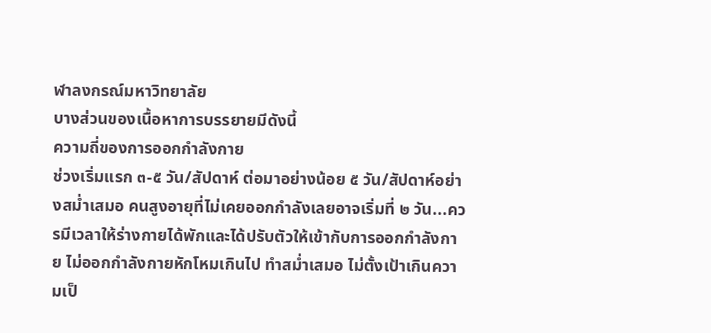ฬาลงกรณ์มหาวิทยาลัย
บางส่วนของเนื้อหาการบรรยายมีดังนี้
ความถี่ของการออกกำลังกาย
ช่วงเริ่มแรก ๓-๕ วัน/สัปดาห์ ต่อมาอย่างน้อย ๕ วัน/สัปดาห์อย่างสม่ำเสมอ คนสูงอายุที่ไม่เคยออกกำลังเลยอาจเริ่มที่ ๒ วัน...ควรมีเวลาให้ร่างกายได้พักและได้ปรับตัวให้เข้ากับการออกกำลังกาย ไม่ออกกำลังกายหักโหมเกินไป ทำสม่ำเสมอ ไม่ตั้งเป้าเกินความเป็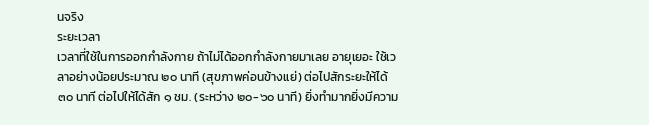นจริง
ระยะเวลา
เวลาที่ใช้ในการออกกำลังกาย ถ้าไม่ได้ออกกำลังกายมาเลย อายุเยอะ ใช้เวลาอย่างน้อยประมาณ ๒๐ นาที (สุขภาพค่อนข้างแย่) ต่อไปสักระยะให้ได้ ๓๐ นาที ต่อไปให้ได้สัก ๑ ชม. (ระหว่าง ๒๐-๖๐ นาที) ยิ่งทำมากยิ่งมีความ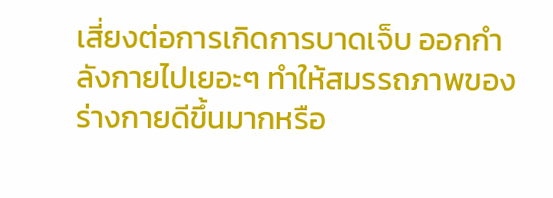เสี่ยงต่อการเกิดการบาดเจ็บ ออกกำลังกายไปเยอะๆ ทำให้สมรรถภาพของร่างกายดีขึ้นมากหรือ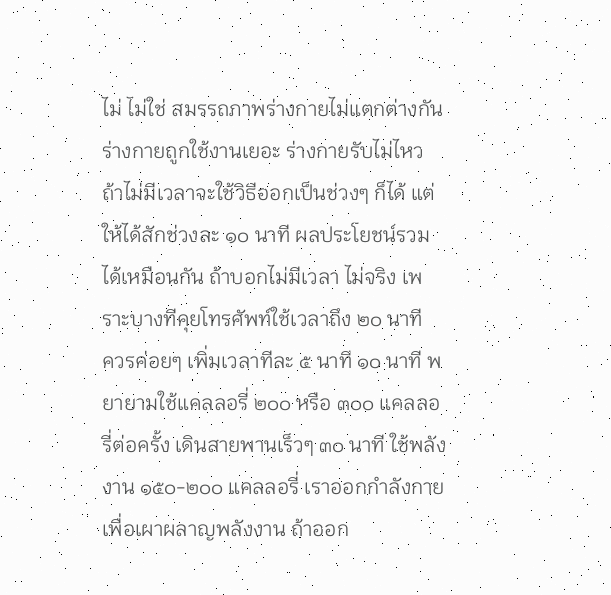ไม่ ไม่ใช่ สมรรถภาพร่างกายไม่แตกต่างกัน ร่างกายถูกใช้งานเยอะ ร่างกายรับไม่ไหว ถ้าไม่มีเวลาจะใช้วิธีออกเป็นช่วงๆ ก็ได้ แต่ให้ได้สักช่วงละ ๑๐ นาที ผลประโยชน์รวมได้เหมือนกัน ถ้าบอกไม่มีเวลา ไม่จริง เพราะบางทีคุยโทรศัพท์ใช้เวลาถึง ๒๐ นาที
ควรค่อยๆ เพิ่มเวลาทีละ ๕ นาที ๑๐ นาที พยายามใช้แคลลอรี่ ๒๐๐ หรือ ๓๐๐ แคลลอรี่ต่อครั้ง เดินสายพานเร็วๆ ๓๐ นาที ใช้พลังงาน ๑๕๐-๒๐๐ แคลลอรี่ เราออกกำลังกายเพื่อเผาผลาญพลังงาน ถ้าออก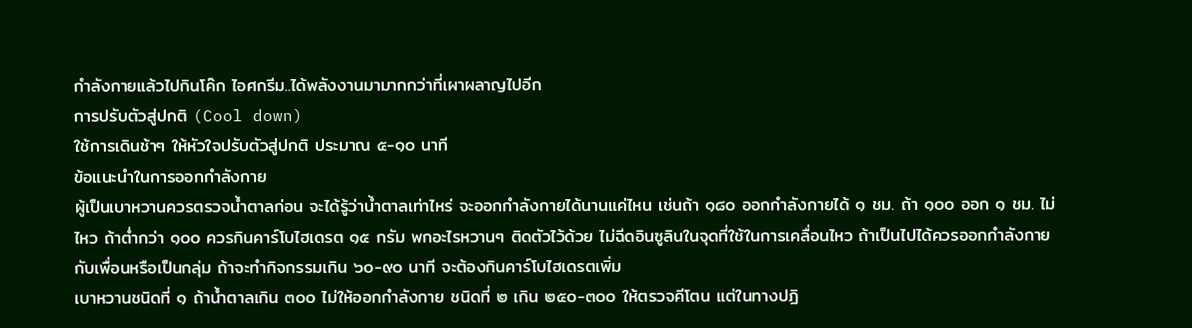กำลังกายแล้วไปกินโค๊ก ไอศกรีม..ได้พลังงานมามากกว่าที่เผาผลาญไปอีก
การปรับตัวสู่ปกติ (Cool down)
ใช้การเดินช้าๆ ให้หัวใจปรับตัวสู่ปกติ ประมาณ ๕-๑๐ นาที
ข้อแนะนำในการออกกำลังกาย
ผู้เป็นเบาหวานควรตรวจน้ำตาลก่อน จะได้รู้ว่าน้ำตาลเท่าไหร่ จะออกกำลังกายได้นานแค่ไหน เช่นถ้า ๑๘๐ ออกกำลังกายได้ ๑ ชม. ถ้า ๑๐๐ ออก ๑ ชม. ไม่ไหว ถ้าต่ำกว่า ๑๐๐ ควรกินคาร์โบไฮเดรต ๑๕ กรัม พกอะไรหวานๆ ติดตัวไว้ด้วย ไม่ฉีดอินซูลินในจุดที่ใช้ในการเคลื่อนไหว ถ้าเป็นไปได้ควรออกกำลังกายกับเพื่อนหรือเป็นกลุ่ม ถ้าจะทำกิจกรรมเกิน ๖๐-๙๐ นาที จะต้องกินคาร์โบไฮเดรตเพิ่ม
เบาหวานชนิดที่ ๑ ถ้าน้ำตาลเกิน ๓๐๐ ไม่ให้ออกกำลังกาย ชนิดที่ ๒ เกิน ๒๕๐-๓๐๐ ให้ตรวจคีโตน แต่ในทางปฏิ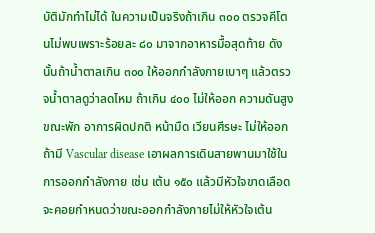บัติมักทำไม่ได้ ในความเป็นจริงถ้าเกิน ๓๐๐ ตรวจคีโตนไม่พบเพราะร้อยละ ๘๐ มาจากอาหารมื้อสุดท้าย ดังนั้นถ้าน้ำตาลเกิน ๓๐๐ ให้ออกกำลังกายเบาๆ แล้วตรวจน้ำตาลดูว่าลดไหม ถ้าเกิน ๔๐๐ ไม่ให้ออก ความดันสูงขณะพัก อาการผิดปกติ หน้ามืด เวียนศีรษะ ไม่ให้ออก
ถ้ามี Vascular disease เอาผลการเดินสายพานมาใช้ในการออกกำลังกาย เช่น เต้น ๑๕๐ แล้วมีหัวใจขาดเลือด จะคอยกำหนดว่าขณะออกกำลังกายไม่ให้หัวใจเต้น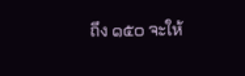ถึง ๑๕๐ จะให้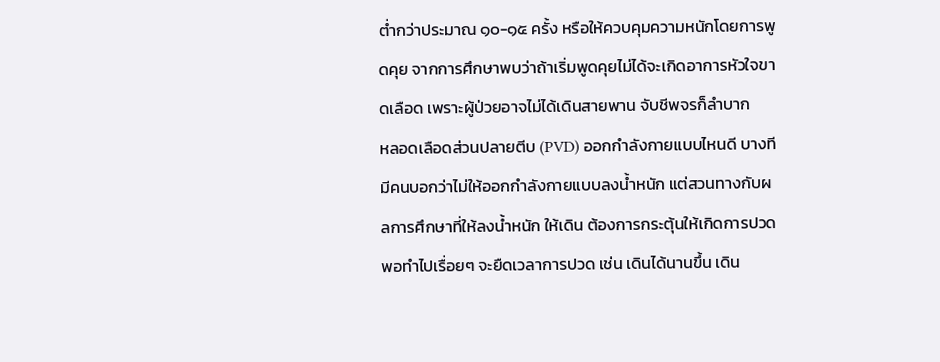ต่ำกว่าประมาณ ๑๐-๑๕ ครั้ง หรือให้ควบคุมความหนักโดยการพูดคุย จากการศึกษาพบว่าถ้าเริ่มพูดคุยไม่ได้จะเกิดอาการหัวใจขาดเลือด เพราะผู้ป่วยอาจไม่ได้เดินสายพาน จับชีพจรก็ลำบาก
หลอดเลือดส่วนปลายตีบ (PVD) ออกกำลังกายแบบไหนดี บางทีมีคนบอกว่าไม่ให้ออกกำลังกายแบบลงน้ำหนัก แต่สวนทางกับผลการศึกษาที่ให้ลงน้ำหนัก ให้เดิน ต้องการกระตุ้นให้เกิดการปวด พอทำไปเรื่อยๆ จะยืดเวลาการปวด เช่น เดินได้นานขึ้น เดิน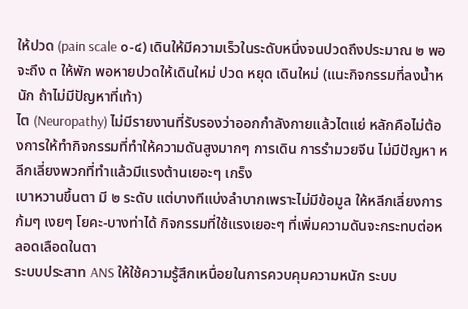ให้ปวด (pain scale ๐-๔) เดินให้มีความเร็วในระดับหนึ่งจนปวดถึงประมาณ ๒ พอจะถึง ๓ ให้พัก พอหายปวดให้เดินใหม่ ปวด หยุด เดินใหม่ (แนะกิจกรรมที่ลงน้ำหนัก ถ้าไม่มีปัญหาที่เท้า)
ไต (Neuropathy) ไม่มีรายงานที่รับรองว่าออกกำลังกายแล้วไตแย่ หลักคือไม่ต้องการให้ทำกิจกรรมที่ทำให้ความดันสูงมากๆ การเดิน การรำมวยจีน ไม่มีปัญหา หลีกเลี่ยงพวกที่ทำแล้วมีแรงต้านเยอะๆ เกร็ง
เบาหวานขึ้นตา มี ๒ ระดับ แต่บางทีแบ่งลำบากเพราะไม่มีข้อมูล ให้หลีกเลี่ยงการก้มๆ เงยๆ โยคะ-บางท่าได้ กิจกรรมที่ใช้แรงเยอะๆ ที่เพิ่มความดันจะกระทบต่อหลอดเลือดในตา
ระบบประสาท ANS ให้ใช้ความรู้สึกเหนื่อยในการควบคุมความหนัก ระบบ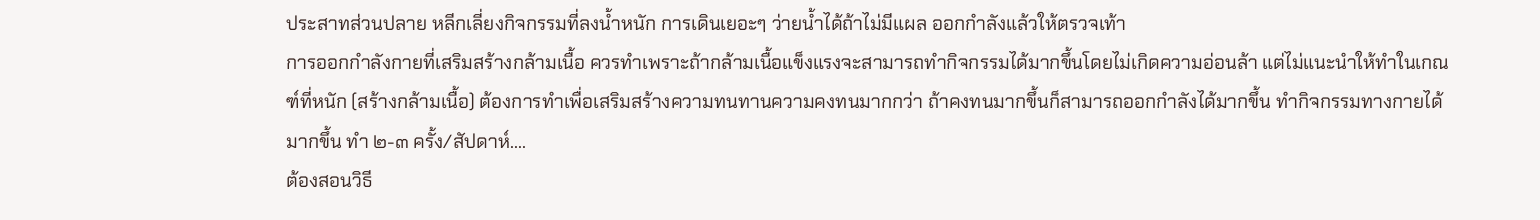ประสาทส่วนปลาย หลีกเลี่ยงกิจกรรมที่ลงน้ำหนัก การเดินเยอะๆ ว่ายน้ำได้ถ้าไม่มีแผล ออกกำลังแล้วให้ตรวจเท้า
การออกกำลังกายที่เสริมสร้างกล้ามเนื้อ ควรทำเพราะถ้ากล้ามเนื้อแข็งแรงจะสามารถทำกิจกรรมได้มากขึ้นโดยไม่เกิดความอ่อนล้า แต่ไม่แนะนำให้ทำในเกณฑ์ที่หนัก (สร้างกล้ามเนื้อ) ต้องการทำเพื่อเสริมสร้างความทนทานความคงทนมากกว่า ถ้าคงทนมากขึ้นก็สามารถออกกำลังได้มากขึ้น ทำกิจกรรมทางกายได้มากขึ้น ทำ ๒-๓ ครั้ง/สัปดาห์....
ต้องสอนวิธี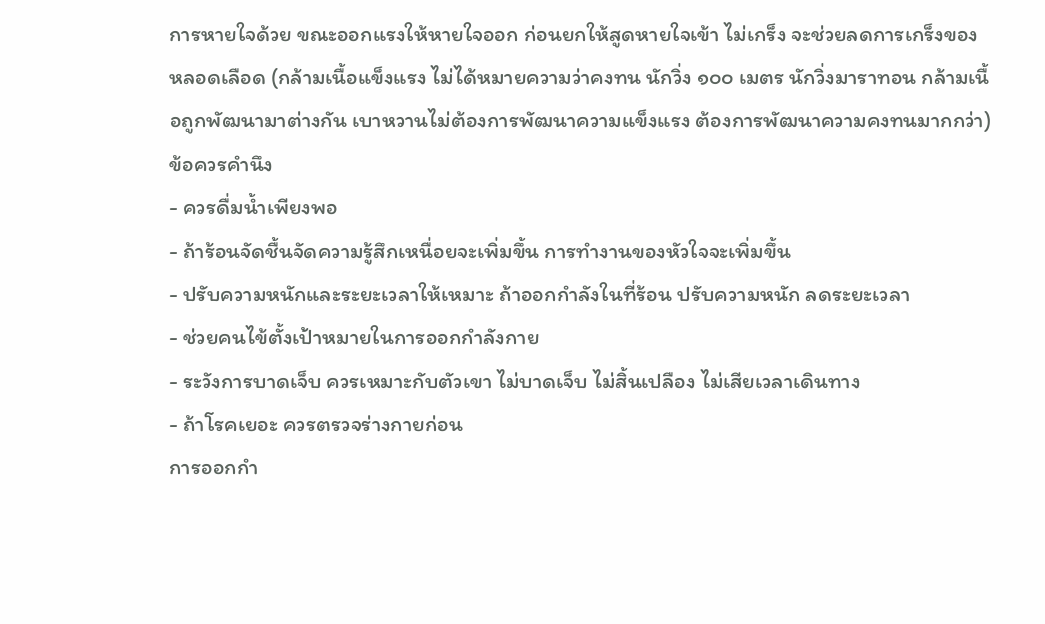การหายใจด้วย ขณะออกแรงให้หายใจออก ก่อนยกให้สูดหายใจเข้า ไม่เกร็ง จะช่วยลดการเกร็งของหลอดเลือด (กล้ามเนื้อแข็งแรง ไม่ได้หมายความว่าคงทน นักวิ่ง ๑๐๐ เมตร นักวิ่งมาราทอน กล้ามเนื้อถูกพัฒนามาต่างกัน เบาหวานไม่ต้องการพัฒนาความแข็งแรง ต้องการพัฒนาความคงทนมากกว่า)
ข้อควรคำนึง
- ควรดื่มน้ำเพียงพอ
- ถ้าร้อนจัดชื้นจัดความรู้สึกเหนื่อยจะเพิ่มขึ้น การทำงานของหัวใจจะเพิ่มขึ้น
- ปรับความหนักและระยะเวลาให้เหมาะ ถ้าออกกำลังในที่ร้อน ปรับความหนัก ลดระยะเวลา
- ช่วยคนไข้ตั้งเป้าหมายในการออกกำลังกาย
- ระวังการบาดเจ็บ ควรเหมาะกับตัวเขา ไม่บาดเจ็บ ไม่สิ้นเปลือง ไม่เสียเวลาเดินทาง
- ถ้าโรคเยอะ ควรตรวจร่างกายก่อน
การออกกำ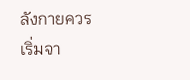ลังกายควรเริ่มจา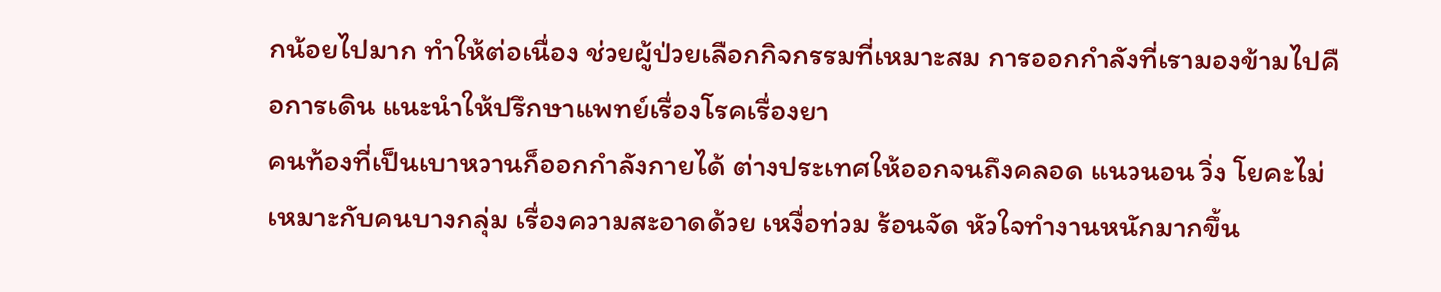กน้อยไปมาก ทำให้ต่อเนื่อง ช่วยผู้ป่วยเลือกกิจกรรมที่เหมาะสม การออกกำลังที่เรามองข้ามไปคือการเดิน แนะนำให้ปรึกษาแพทย์เรื่องโรคเรื่องยา
คนท้องที่เป็นเบาหวานก็ออกกำลังกายได้ ต่างประเทศให้ออกจนถึงคลอด แนวนอน วิ่ง โยคะไม่เหมาะกับคนบางกลุ่ม เรื่องความสะอาดด้วย เหงื่อท่วม ร้อนจัด หัวใจทำงานหนักมากขึ้น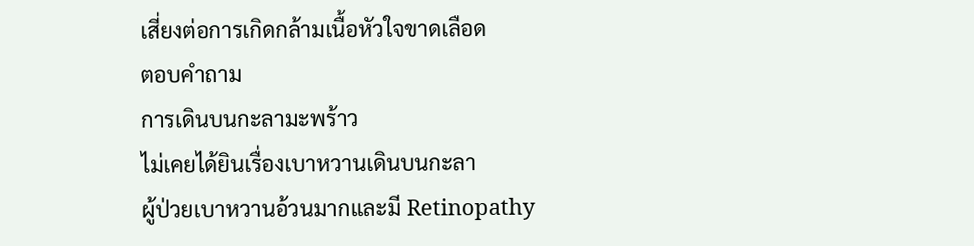เสี่ยงต่อการเกิดกล้ามเนื้อหัวใจขาดเลือด
ตอบคำถาม
การเดินบนกะลามะพร้าว
ไม่เคยได้ยินเรื่องเบาหวานเดินบนกะลา
ผู้ป่วยเบาหวานอ้วนมากและมี Retinopathy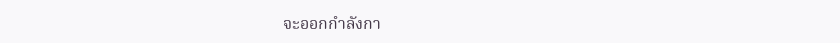จะออกกำลังกา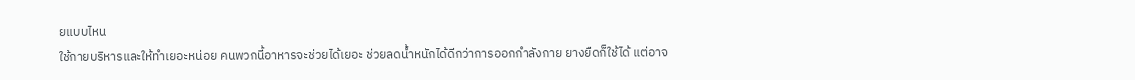ยแบบไหน
ใช้กายบริหารและให้ทำเยอะหน่อย คนพวกนี้อาหารจะช่วยได้เยอะ ช่วยลดน้ำหนักได้ดีกว่าการออกกำลังกาย ยางยืดก็ใช้ได้ แต่อาจ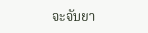จะจับยา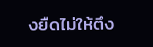งยืดไม่ให้ตึง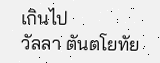เกินไป
วัลลา ตันตโยทัย